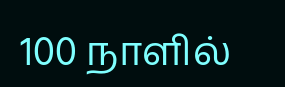100 நாளில்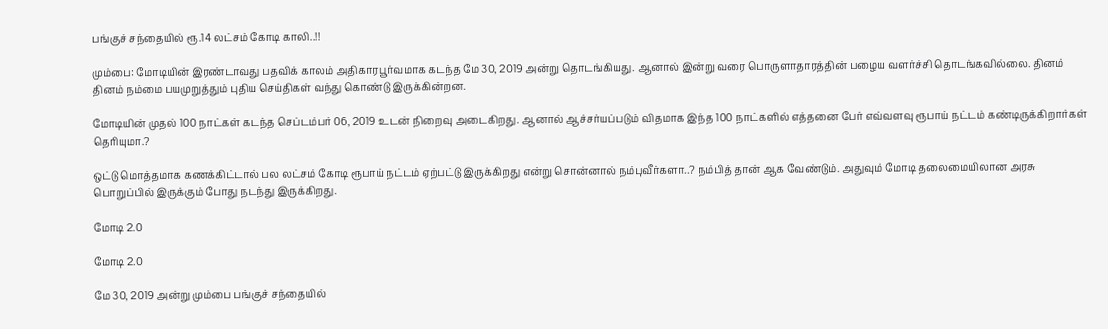பங்குச் சந்தையில் ரூ.14 லட்சம் கோடி காலி..!!

மும்பை: மோடியின் இரண்டாவது பதவிக் காலம் அதிகாரபூர்வமாக கடந்த மே 30, 2019 அன்று தொடங்கியது. ஆனால் இன்று வரை பொருளாதாரத்தின் பழைய வளர்ச்சி தொடங்கவில்லை. தினம் தினம் நம்மை பயமுறுத்தும் புதிய செய்திகள் வந்து கொண்டு இருக்கின்றன.

மோடியின் முதல் 100 நாட்கள் கடந்த செப்டம்பர் 06, 2019 உடன் நிறைவு அடைகிறது. ஆனால் ஆச்சர்யப்படும் விதமாக இந்த 100 நாட்களில் எத்தனை பேர் எவ்வளவு ரூபாய் நட்டம் கண்டிருக்கிறார்கள் தெரியுமா.?

ஒட்டு மொத்தமாக கணக்கிட்டால் பல லட்சம் கோடி ரூபாய் நட்டம் ஏற்பட்டு இருக்கிறது என்று சொன்னால் நம்புவீர்களா..? நம்பித் தான் ஆக வேண்டும். அதுவும் மோடி தலைமையிலான அரசு பொறுப்பில் இருக்கும் போது நடந்து இருக்கிறது.

மோடி 2.0

மோடி 2.0

மே 30, 2019 அன்று மும்பை பங்குச் சந்தையில்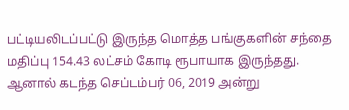பட்டியலிடப்பட்டு இருந்த மொத்த பங்குகளின் சந்தை மதிப்பு 154.43 லட்சம் கோடி ரூபாயாக இருந்தது. ஆனால் கடந்த செப்டம்பர் 06, 2019 அன்று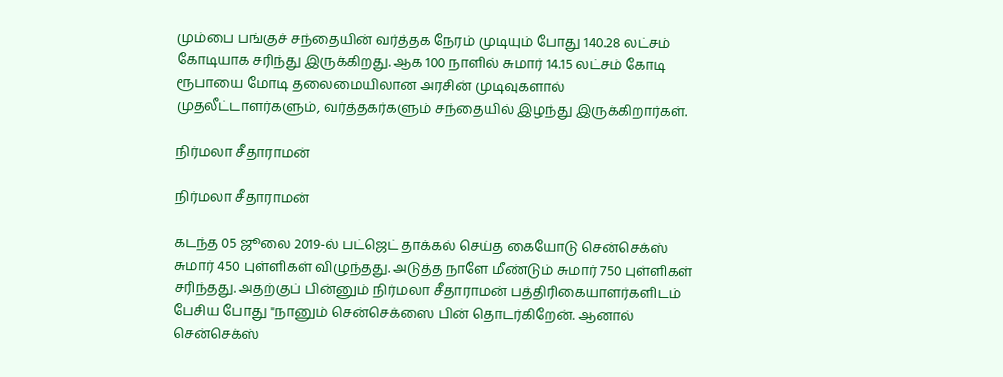மும்பை பங்குச் சந்தையின் வர்த்தக நேரம் முடியும் போது 140.28 லட்சம் கோடியாக சரிந்து இருக்கிறது. ஆக 100 நாளில் சுமார் 14.15 லட்சம் கோடி ரூபாயை மோடி தலைமையிலான அரசின் முடிவுகளால் முதலீட்டாளர்களும், வர்த்தகர்களும் சந்தையில் இழந்து இருக்கிறார்கள்.

நிர்மலா சீதாராமன்

நிர்மலா சீதாராமன்

கடந்த 05 ஜூலை 2019-ல் பட்ஜெட் தாக்கல் செய்த கையோடு சென்செக்ஸ் சுமார் 450 புள்ளிகள் விழுந்தது. அடுத்த நாளே மீண்டும் சுமார் 750 புள்ளிகள் சரிந்தது. அதற்குப் பின்னும் நிர்மலா சீதாராமன் பத்திரிகையாளர்களிடம் பேசிய போது "நானும் சென்செக்ஸை பின் தொடர்கிறேன். ஆனால் சென்செக்ஸ்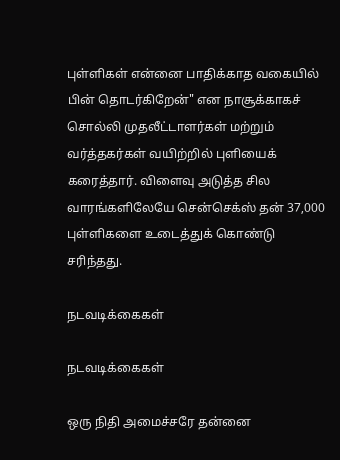புள்ளிகள் என்னை பாதிக்காத வகையில் பின் தொடர்கிறேன்" என நாசூக்காகச் சொல்லி முதலீட்டாளர்கள் மற்றும் வர்த்தகர்கள் வயிற்றில் புளியைக் கரைத்தார். விளைவு அடுத்த சில வாரங்களிலேயே சென்செக்ஸ் தன் 37,000 புள்ளிகளை உடைத்துக் கொண்டு சரிந்தது.

நடவடிக்கைகள்

நடவடிக்கைகள்

ஒரு நிதி அமைச்சரே தன்னை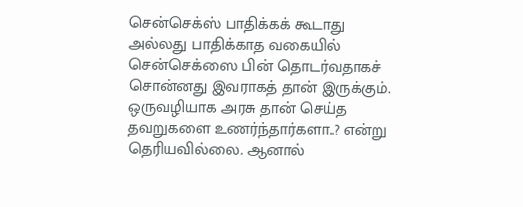சென்செக்ஸ் பாதிக்கக் கூடாது அல்லது பாதிக்காத வகையில் சென்செக்ஸை பின் தொடர்வதாகச் சொன்னது இவராகத் தான் இருக்கும். ஒருவழியாக அரசு தான் செய்த தவறுகளை உணர்ந்தார்களா..? என்று தெரியவில்லை. ஆனால்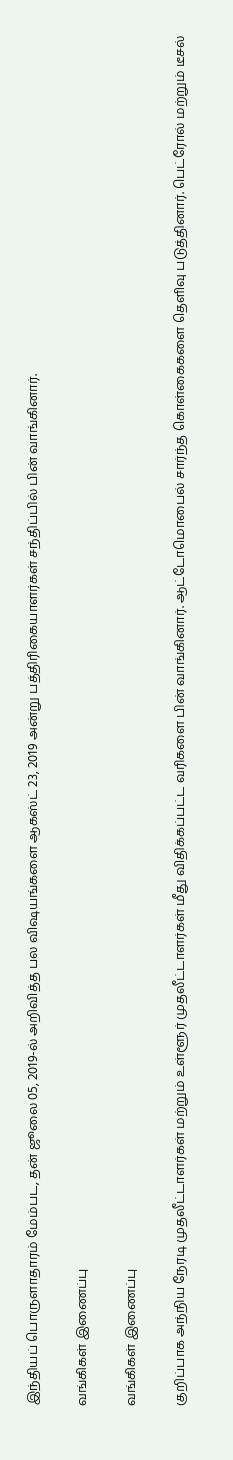இந்தியப் பொருளாதாரம் மேம்பட, தன் ஜூலை 05, 2019-ல் அறிவித்த பல விஷயங்களை ஆகஸ்ட் 23, 2019 அன்று பத்திரிகையாளர்கள் சந்திப்பில் பின் வாங்கினார்.

வங்கிகள் இணைப்பு

வங்கிகள் இணைப்பு

குறிப்பாக அந்நிய நேரடி முதலீட்டாளர்கள் மற்றும் உள்ளூர் முதலீட்டாளர்கள் மீது விதிக்கப்பட்ட வரிகளை பின் வாங்கினார். ஆட்டோமொபைல் சார்ந்த கொள்கைகளை தெளிவு படுத்தினார். பெட்ரோல் மற்றும் டீசல்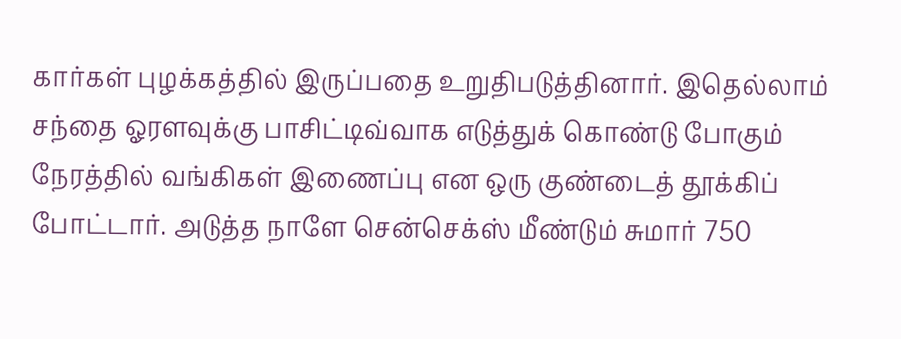கார்கள் புழக்கத்தில் இருப்பதை உறுதிபடுத்தினார். இதெல்லாம் சந்தை ஓரளவுக்கு பாசிட்டிவ்வாக எடுத்துக் கொண்டு போகும் நேரத்தில் வங்கிகள் இணைப்பு என ஒரு குண்டைத் தூக்கிப் போட்டார். அடுத்த நாளே சென்செக்ஸ் மீண்டும் சுமார் 750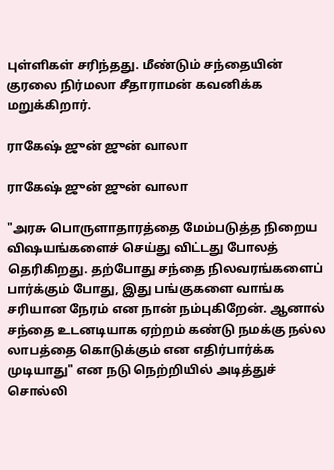புள்ளிகள் சரிந்தது. மீண்டும் சந்தையின் குரலை நிர்மலா சீதாராமன் கவனிக்க மறுக்கிறார்.

ராகேஷ் ஜுன் ஜுன் வாலா

ராகேஷ் ஜுன் ஜுன் வாலா

"அரசு பொருளாதாரத்தை மேம்படுத்த நிறைய விஷயங்களைச் செய்து விட்டது போலத் தெரிகிறது. தற்போது சந்தை நிலவரங்களைப் பார்க்கும் போது, இது பங்குகளை வாங்க சரியான நேரம் என நான் நம்புகிறேன். ஆனால் சந்தை உடனடியாக ஏற்றம் கண்டு நமக்கு நல்ல லாபத்தை கொடுக்கும் என எதிர்பார்க்க முடியாது" என நடு நெற்றியில் அடித்துச் சொல்லி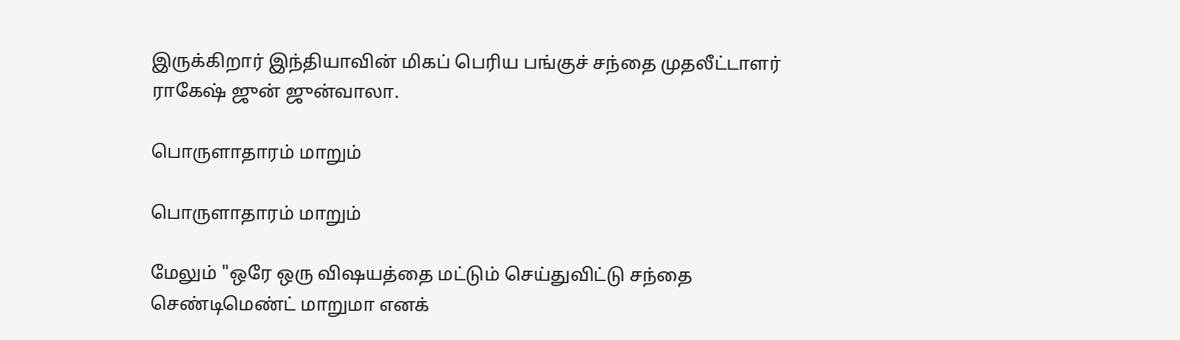இருக்கிறார் இந்தியாவின் மிகப் பெரிய பங்குச் சந்தை முதலீட்டாளர் ராகேஷ் ஜுன் ஜுன்வாலா.

பொருளாதாரம் மாறும்

பொருளாதாரம் மாறும்

மேலும் "ஒரே ஒரு விஷயத்தை மட்டும் செய்துவிட்டு சந்தை செண்டிமெண்ட் மாறுமா எனக்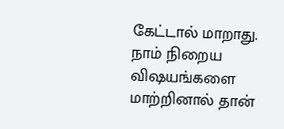கேட்டால் மாறாது. நாம் நிறைய விஷயங்களை மாற்றினால் தான்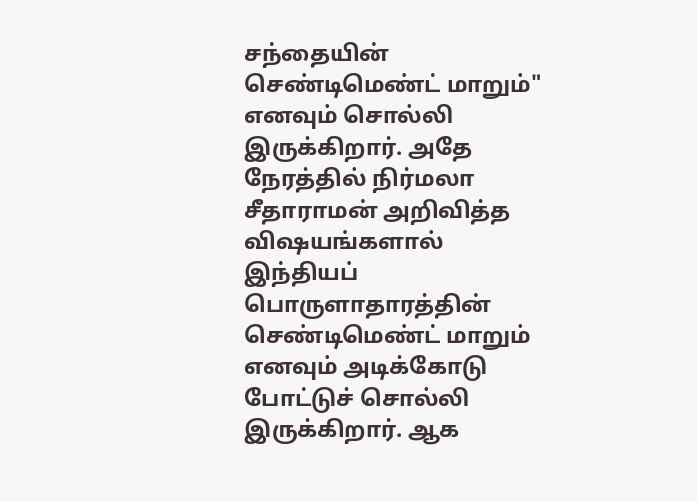சந்தையின் செண்டிமெண்ட் மாறும்" எனவும் சொல்லி இருக்கிறார். அதே நேரத்தில் நிர்மலா சீதாராமன் அறிவித்த விஷயங்களால் இந்தியப் பொருளாதாரத்தின் செண்டிமெண்ட் மாறும் எனவும் அடிக்கோடு போட்டுச் சொல்லி இருக்கிறார். ஆக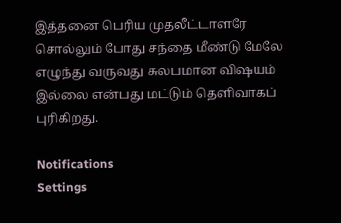இத்தனை பெரிய முதலீட்டாளரே சொல்லும் போது சந்தை மீண்டு மேலே எழுந்து வருவது சுலபமான விஷயம் இல்லை என்பது மட்டும் தெளிவாகப் புரிகிறது.

Notifications
Settings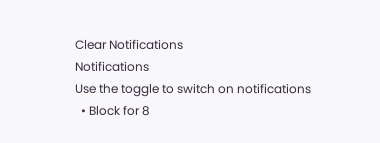Clear Notifications
Notifications
Use the toggle to switch on notifications
  • Block for 8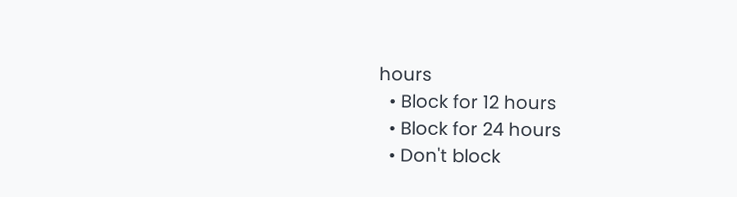hours
  • Block for 12 hours
  • Block for 24 hours
  • Don't block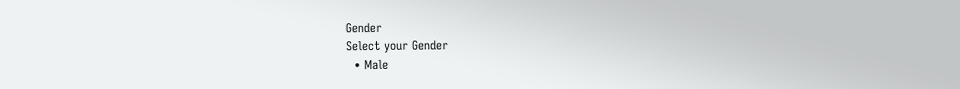Gender
Select your Gender
  • Male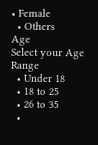• Female
  • Others
Age
Select your Age Range
  • Under 18
  • 18 to 25
  • 26 to 35
  •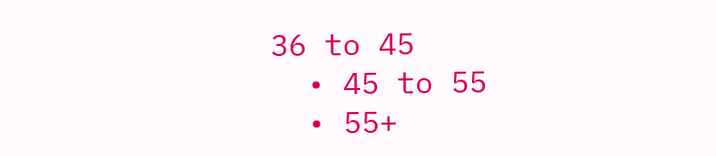36 to 45
  • 45 to 55
  • 55+